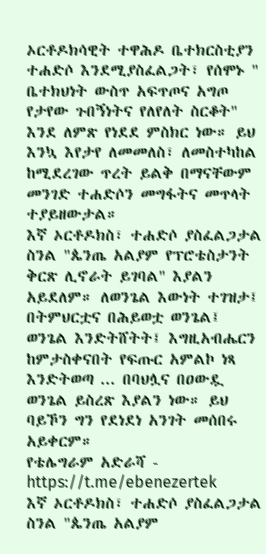ኦርቶዶክሳዊት ተዋሕዶ ቤተክርስቲያን ተሐድሶ እንደሚያስፈልጋት፣ የሰሞኑ " ቤተክህነት ውስጥ አፍጥጦና አግጦ የታየው ጉበኝነትና የለየለት ስርቆት" እንደ ለምጽ የነደደ ምስክር ነው። ይህ እንኳ እየታየ ለመመለስ፣ ለመስተካከል ከሚደረገው ጥረት ይልቅ በማናቸውም መንገድ ተሐድሶን መግፋትና መጥላት ተያይዘውታል።
እኛ ኦርቶዶክስ፣ ተሐድሶ ያስፈልጋታል ስንል "ጴንጤ አልያም የፕሮቴስታንት ቅርጽ ሊኖራት ይገባል" እያልን አይደለም። ለወንጌል እውነት ተገዝታ፤ በትምህርቷና በሕይወቷ ወንጌል፤ ወንጌል እንድትሸትት፤ እግዚአብሔርን ከምታስቀናበት የፍጡር አምልኮ ነጻ እንድትወጣ ... በባህሏና በዐውዷ ወንጌል ይስረጽ እያልን ነው። ይህ ባይኾን ግን የደነደነ አንገት መሰበሩ አይቀርም።
የቴሌግራም አድራሻ - https://t.me/ebenezertek
እኛ ኦርቶዶክስ፣ ተሐድሶ ያስፈልጋታል ስንል "ጴንጤ አልያም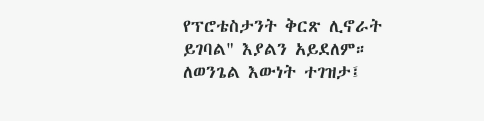የፕሮቴስታንት ቅርጽ ሊኖራት ይገባል" እያልን አይደለም። ለወንጌል እውነት ተገዝታ፤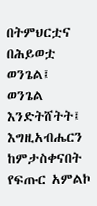በትምህርቷና በሕይወቷ ወንጌል፤ ወንጌል እንድትሸትት፤ እግዚአብሔርን ከምታስቀናበት የፍጡር አምልኮ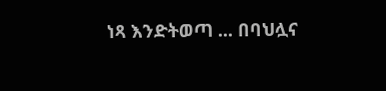ነጻ እንድትወጣ ... በባህሏና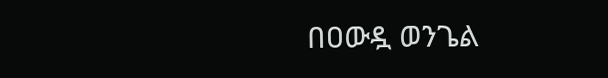በዐውዷ ወንጌል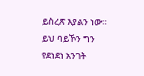ይስረጽ እያልን ነው። ይህ ባይኾን ግን የደነደነ አንገት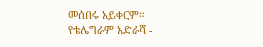መሰበሩ አይቀርም።
የቴሌግራም አድራሻ -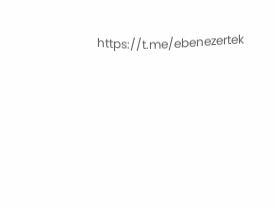https://t.me/ebenezertek